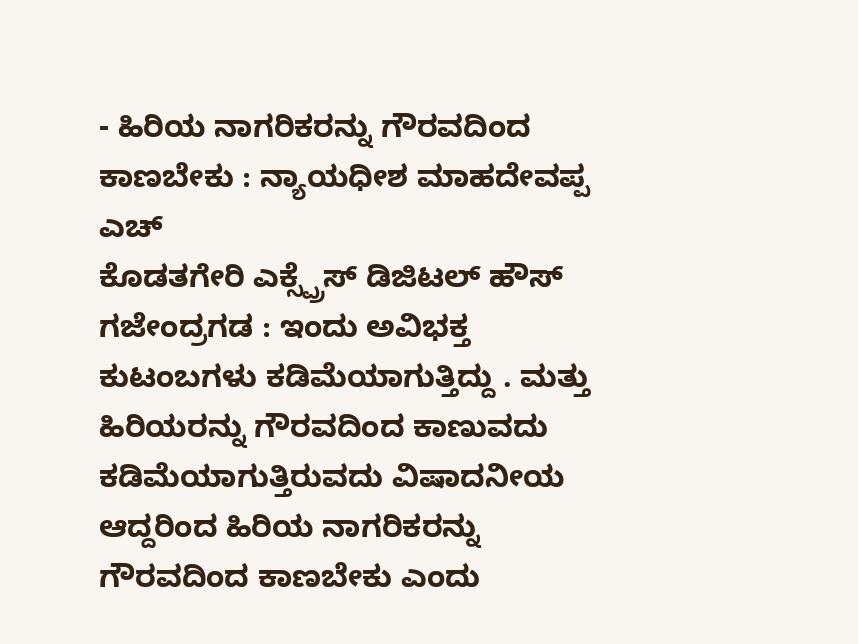- ಹಿರಿಯ ನಾಗರಿಕರನ್ನು ಗೌರವದಿಂದ ಕಾಣಬೇಕು : ನ್ಯಾಯಧೀಶ ಮಾಹದೇವಪ್ಪ ಎಚ್
ಕೊಡತಗೇರಿ ಎಕ್ಸ್ಪ್ರೆಸ್ ಡಿಜಿಟಲ್ ಹೌಸ್
ಗಜೇಂದ್ರಗಡ : ಇಂದು ಅವಿಭಕ್ತ ಕುಟಂಬಗಳು ಕಡಿಮೆಯಾಗುತ್ತಿದ್ದು . ಮತ್ತು ಹಿರಿಯರನ್ನು ಗೌರವದಿಂದ ಕಾಣುವದು ಕಡಿಮೆಯಾಗುತ್ತಿರುವದು ವಿಷಾದನೀಯ ಆದ್ದರಿಂದ ಹಿರಿಯ ನಾಗರಿಕರನ್ನು ಗೌರವದಿಂದ ಕಾಣಬೇಕು ಎಂದು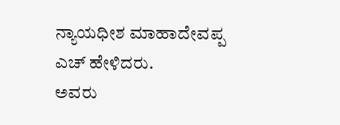ನ್ಯಾಯಧೀಶ ಮಾಹಾದೇವಪ್ಪ ಎಚ್ ಹೇಳಿದರು.
ಅವರು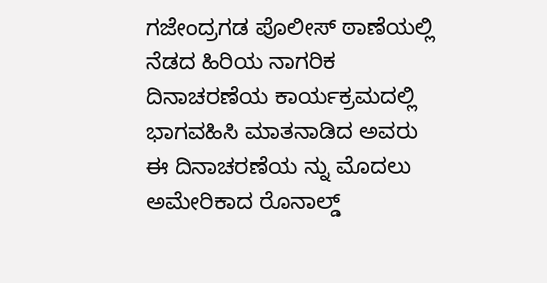ಗಜೇಂದ್ರಗಡ ಪೊಲೀಸ್ ಠಾಣೆಯಲ್ಲಿ ನೆಡದ ಹಿರಿಯ ನಾಗರಿಕ ದಿನಾಚರಣೆಯ ಕಾರ್ಯಕ್ರಮದಲ್ಲಿ ಭಾಗವಹಿಸಿ ಮಾತನಾಡಿದ ಅವರು ಈ ದಿನಾಚರಣೆಯ ನ್ನು ಮೊದಲು ಅಮೇರಿಕಾದ ರೊನಾಲ್ಡ್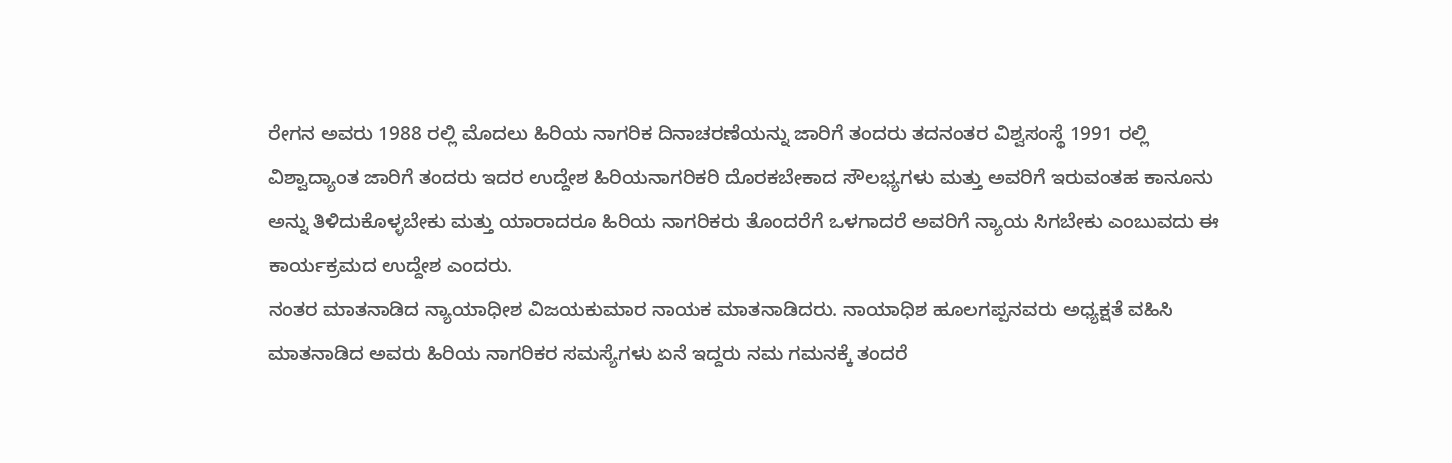ರೇಗನ ಅವರು 1988 ರಲ್ಲಿ ಮೊದಲು ಹಿರಿಯ ನಾಗರಿಕ ದಿನಾಚರಣೆಯನ್ನು ಜಾರಿಗೆ ತಂದರು ತದನಂತರ ವಿಶ್ವಸಂಸ್ಥೆ 1991 ರಲ್ಲಿ ವಿಶ್ವಾದ್ಯಾಂತ ಜಾರಿಗೆ ತಂದರು ಇದರ ಉದ್ದೇಶ ಹಿರಿಯನಾಗರಿಕರಿ ದೊರಕಬೇಕಾದ ಸೌಲಭ್ಯಗಳು ಮತ್ತು ಅವರಿಗೆ ಇರುವಂತಹ ಕಾನೂನು ಅನ್ನು ತಿಳಿದುಕೊಳ್ಳಬೇಕು ಮತ್ತು ಯಾರಾದರೂ ಹಿರಿಯ ನಾಗರಿಕರು ತೊಂದರೆಗೆ ಒಳಗಾದರೆ ಅವರಿಗೆ ನ್ಯಾಯ ಸಿಗಬೇಕು ಎಂಬುವದು ಈ ಕಾರ್ಯಕ್ರಮದ ಉದ್ದೇಶ ಎಂದರು.
ನಂತರ ಮಾತನಾಡಿದ ನ್ಯಾಯಾಧೀಶ ವಿಜಯಕುಮಾರ ನಾಯಕ ಮಾತನಾಡಿದರು. ನಾಯಾಧಿಶ ಹೂಲಗಪ್ಪನವರು ಅಧ್ಯಕ್ಷತೆ ವಹಿಸಿ ಮಾತನಾಡಿದ ಅವರು ಹಿರಿಯ ನಾಗರಿಕರ ಸಮಸ್ಯೆಗಳು ಏನೆ ಇದ್ದರು ನಮ ಗಮನಕ್ಕೆ ತಂದರೆ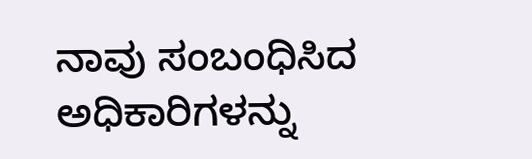ನಾವು ಸಂಬಂಧಿಸಿದ ಅಧಿಕಾರಿಗಳನ್ನು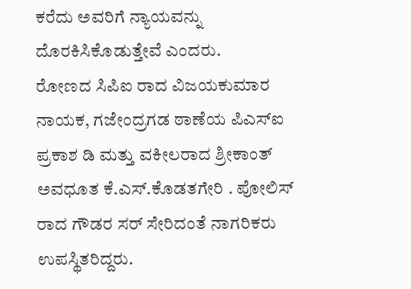ಕರೆದು ಅವರಿಗೆ ನ್ಯಾಯವನ್ನು ದೊರಕಿಸಿಕೊಡುತ್ತೇವೆ ಎಂದರು.
ರೋಣದ ಸಿಪಿಐ ರಾದ ವಿಜಯಕುಮಾರ ನಾಯಕ, ಗಜೇಂದ್ರಗಡ ಠಾಣೆಯ ಪಿಎಸ್ಐ ಪ್ರಕಾಶ ಡಿ ಮತ್ತು ವಕೀಲರಾದ ಶ್ರೀಕಾಂತ್ ಅವಧೂತ ಕೆ.ಎಸ್.ಕೊಡತಗೇರಿ . ಪೋಲಿಸ್ ರಾದ ಗೌಡರ ಸರ್ ಸೇರಿದಂತೆ ನಾಗರಿಕರು ಉಪಸ್ಥಿತರಿದ್ದರು.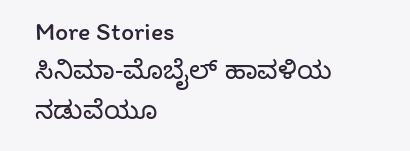More Stories
ಸಿನಿಮಾ-ಮೊಬೈಲ್ ಹಾವಳಿಯ ನಡುವೆಯೂ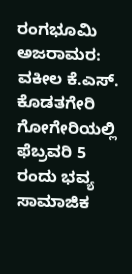ರಂಗಭೂಮಿ ಅಜರಾಮರ: ವಕೀಲ ಕೆ.ಎಸ್. ಕೊಡತಗೇರಿ
ಗೋಗೇರಿಯಲ್ಲಿ ಫೆಬ್ರವರಿ 5 ರಂದು ಭವ್ಯ ಸಾಮಾಜಿಕ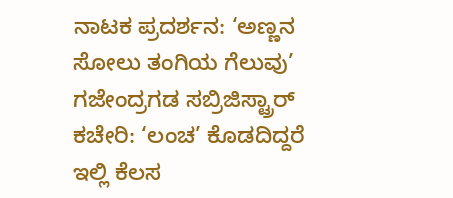ನಾಟಕ ಪ್ರದರ್ಶನ: ‘ಅಣ್ಣನ ಸೋಲು ತಂಗಿಯ ಗೆಲುವು’
ಗಜೇಂದ್ರಗಡ ಸಬ್ರಿಜಿಸ್ಟ್ರಾರ್ ಕಚೇರಿ: ‘ಲಂಚ’ ಕೊಡದಿದ್ದರೆ ಇಲ್ಲಿ ಕೆಲಸ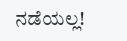ನಡೆಯಲ್ಲ!